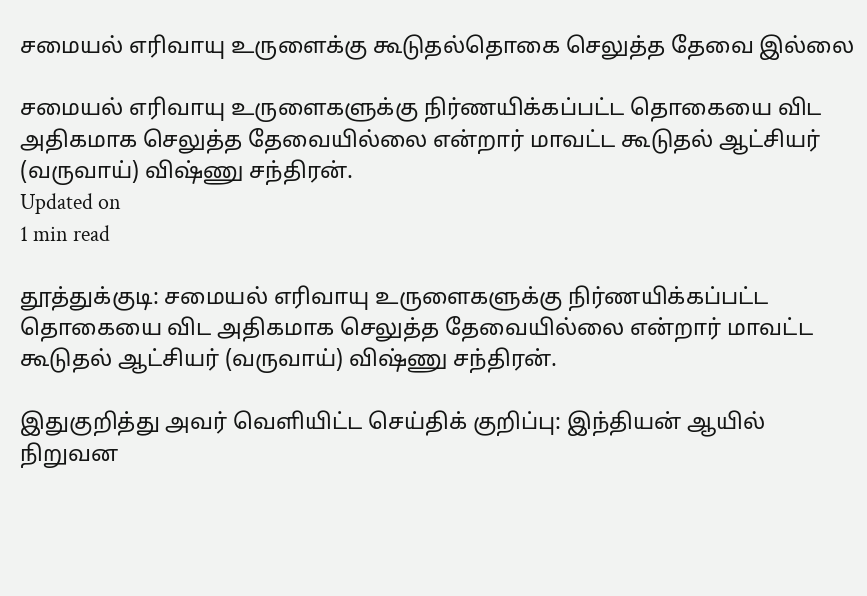சமையல் எரிவாயு உருளைக்கு கூடுதல்தொகை செலுத்த தேவை இல்லை

சமையல் எரிவாயு உருளைகளுக்கு நிர்ணயிக்கப்பட்ட தொகையை விட அதிகமாக செலுத்த தேவையில்லை என்றார் மாவட்ட கூடுதல் ஆட்சியர் (வருவாய்) விஷ்ணு சந்திரன்.
Updated on
1 min read

தூத்துக்குடி: சமையல் எரிவாயு உருளைகளுக்கு நிர்ணயிக்கப்பட்ட தொகையை விட அதிகமாக செலுத்த தேவையில்லை என்றார் மாவட்ட கூடுதல் ஆட்சியர் (வருவாய்) விஷ்ணு சந்திரன்.

இதுகுறித்து அவர் வெளியிட்ட செய்திக் குறிப்பு: இந்தியன் ஆயில் நிறுவன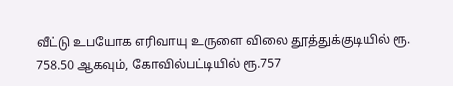வீட்டு உபயோக எரிவாயு உருளை விலை தூத்துக்குடியில் ரூ. 758.50 ஆகவும், கோவில்பட்டியில் ரூ.757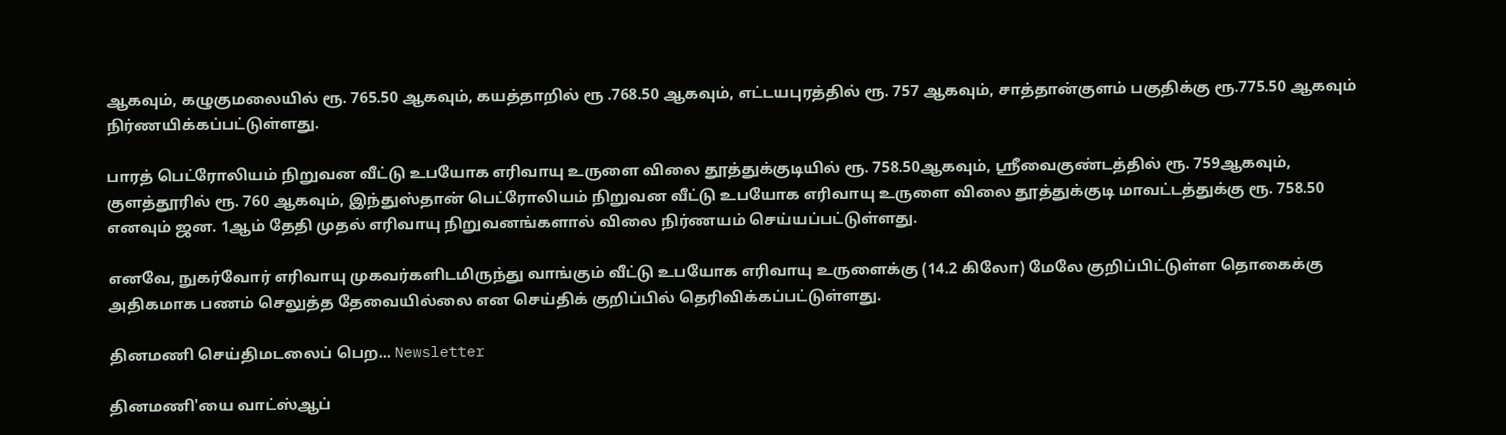ஆகவும், கழுகுமலையில் ரூ. 765.50 ஆகவும், கயத்தாறில் ரூ .768.50 ஆகவும், எட்டயபுரத்தில் ரூ. 757 ஆகவும், சாத்தான்குளம் பகுதிக்கு ரூ.775.50 ஆகவும் நிர்ணயிக்கப்பட்டுள்ளது.

பாரத் பெட்ரோலியம் நிறுவன வீட்டு உபயோக எரிவாயு உருளை விலை தூத்துக்குடியில் ரூ. 758.50ஆகவும், ஸ்ரீவைகுண்டத்தில் ரூ. 759ஆகவும், குளத்தூரில் ரூ. 760 ஆகவும், இந்துஸ்தான் பெட்ரோலியம் நிறுவன வீட்டு உபயோக எரிவாயு உருளை விலை தூத்துக்குடி மாவட்டத்துக்கு ரூ. 758.50 எனவும் ஜன. 1ஆம் தேதி முதல் எரிவாயு நிறுவனங்களால் விலை நிர்ணயம் செய்யப்பட்டுள்ளது.

எனவே, நுகர்வோர் எரிவாயு முகவர்களிடமிருந்து வாங்கும் வீட்டு உபயோக எரிவாயு உருளைக்கு (14.2 கிலோ) மேலே குறிப்பிட்டுள்ள தொகைக்கு அதிகமாக பணம் செலுத்த தேவையில்லை என செய்திக் குறிப்பில் தெரிவிக்கப்பட்டுள்ளது.

தினமணி செய்திமடலைப் பெற... Newsletter

தினமணி'யை வாட்ஸ்ஆப்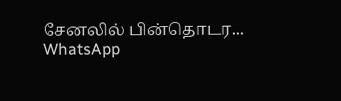சேனலில் பின்தொடர... WhatsApp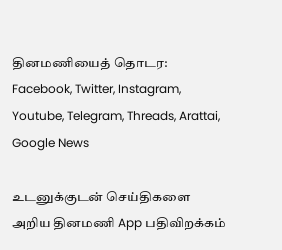தினமணியைத் தொடர: Facebook, Twitter, Instagram, Youtube, Telegram, Threads, Arattai, Google News

உடனுக்குடன் செய்திகளை அறிய தினமணி App பதிவிறக்கம்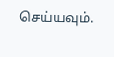செய்யவும்.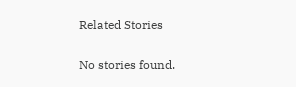Related Stories

No stories found.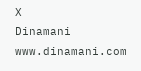X
Dinamani
www.dinamani.com